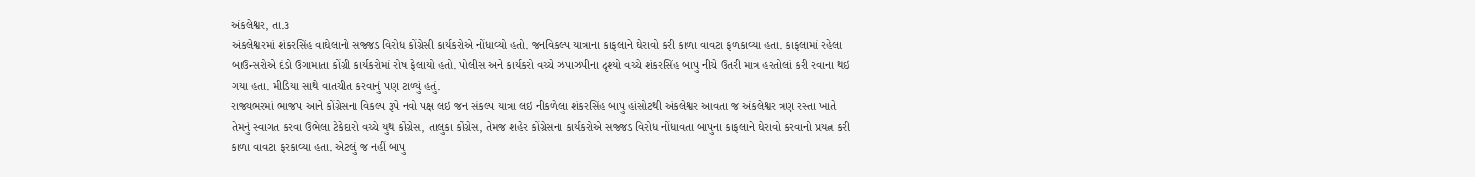અંકલેશ્વર, તા.૩
અંકલેશ્વરમાં શંકરસિંહ વાઘેલાનો સજ્જડ વિરોધ કોંગ્રેસી કાર્યકરોએ નોંધાવ્યો હતો. જનવિકલ્પ યાત્રાના કાફલાને ઘેરાવો કરી કાળા વાવટા ફળકાવ્યા હતા. કાફલામાં રહેલા બાઉન્સરોએ દંડો ઉગામાતા કોંગ્રી કાર્યકરોમાં રોષ ફેલાયો હતો. પોલીસ અને કાર્યકરો વચ્ચે ઝપાઝપીના દૃશ્યો વચ્ચે શંકરસિંહ બાપુ નીચે ઉતરી માત્ર હરતોલાં કરી રવાના થઇ ગયા હતા. મીડિયા સાથે વાતચીત કરવાનું પણ ટાળ્યું હતું.
રાજ્યભરમાં ભાજપ આને કોંગ્રેસના વિકલ્પ રૂપે નવો પક્ષ લઇ જન સંકલ્પ યાત્રા લઇ નીકળેલા શંકરસિંહ બાપુ હાંસોટથી અંકલેશ્વર આવતા જ અંકલેશ્વર ત્રણ રસ્તા ખાતે તેમનું સ્વાગત કરવા ઉભેલા ટેકેદારો વચ્ચે યુથ કોંગ્રેસ, તાલુકા કોંગ્રેસ, તેમજ શહેર કોંગ્રેસના કાર્યકરોએ સજ્જડ વિરોધ નોંધાવતા બાપુના કાફલાને ઘેરાવો કરવાનો પ્રયત્ન કરી કાળા વાવટા ફરકાવ્યા હતા. એટલું જ નહીં બાપુ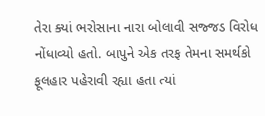તેરા ક્યાં ભરોસાના નારા બોલાવી સજ્જડ વિરોધ નોંધાવ્યો હતો. બાપુને એક તરફ તેમના સમર્થકો ફૂલહાર પહેરાવી રહ્યા હતા ત્યાં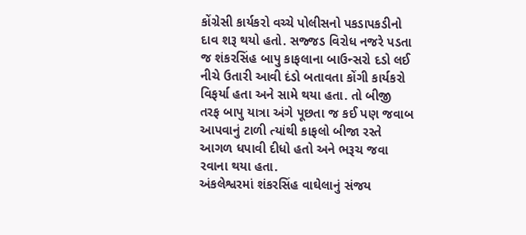કોંગ્રેસી કાર્યકરો વચ્ચે પોલીસનો પકડાપકડીનો દાવ શરૂ થયો હતો. સજ્જડ વિરોધ નજરે પડતા જ શંકરસિંહ બાપુ કાફલાના બાઉન્સરો દડો લઈ નીચે ઉતારી આવી દંડો બતાવતા કોંગી કાર્યકરો વિફર્યા હતા અને સામે થયા હતા. તો બીજી તરફ બાપુ યાત્રા અંગે પૂછતા જ કઈ પણ જવાબ આપવાનું ટાળી ત્યાંથી કાફલો બીજા રસ્તે આગળ ધપાવી દીધો હતો અને ભરૂચ જવા રવાના થયા હતા.
અંકલેશ્વરમાં શંકરસિંહ વાઘેલાનું સંજય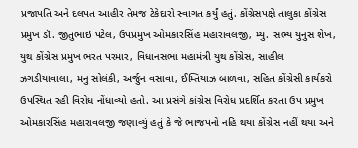પ્રજાપતિ અને દલપત આહીર તેમજ ટેકેદારો સ્વાગત કર્યું હતું. કોંગ્રેસપક્ષે તાલુકા કોંગ્રેસ પ્રમુખ ડૉ. જીતુભાઇ પટેલ, ઉપપ્રમુખ ઓમકારસિંહ મહારાવલજી, મ્યુ. સભ્ય યુનુસ શેખ, યુથ કોંગ્રેસ પ્રમુખ ભરત પરમાર, વિધાનસભા મહામંત્રી યુથ કોંગ્રેસ, સાહીલ ઝગડીયાવાલા, મનુ સોલંકી, અર્જુન વસાવા, ઈમ્તિયાઝ બાળવા, સહિત કોંગ્રેસી કાર્યકરો ઉપસ્થિત રહી વિરોધ નોંધાવ્યો હતો. આ પ્રસંગે કાંગ્રેસ વિરોધ પ્રદર્શિત કરતા ઉપ પ્રમુખ ઓમકારસિંહ મહારાવલજી જણાવ્યું હતું કે જે ભાજપનો નહિ થયા કોંગ્રેસ નહીં થયા અને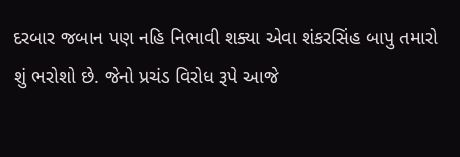દરબાર જબાન પણ નહિ નિભાવી શક્યા એવા શંકરસિંહ બાપુ તમારો શું ભરોશો છે. જેનો પ્રચંડ વિરોધ રૂપે આજે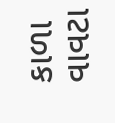કાળા વાવટા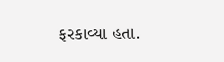ફરકાવ્યા હતા.